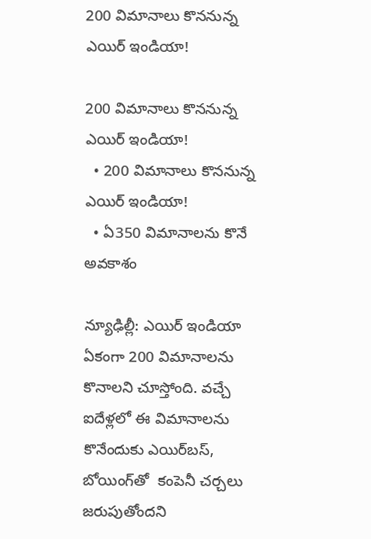200 విమానాలు కొననున్న ఎయిర్ ఇండియా!

200 విమానాలు కొననున్న ఎయిర్ ఇండియా!
  • 200 విమానాలు కొననున్న ఎయిర్ ఇండియా!
  • ఏ350 విమానాలను కొనే అవకాశం

న్యూఢిల్లీ: ఎయిర్ ఇండియా ఏకంగా 200 విమానాలను కొనాలని చూస్తోంది. వచ్చే ఐదేళ్లలో ఈ విమానాలను కొనేందుకు ఎయిర్‌‌‌‌‌‌బస్‌‌, బోయింగ్‌‌తో  కంపెనీ చర్చలు జరుపుతోందని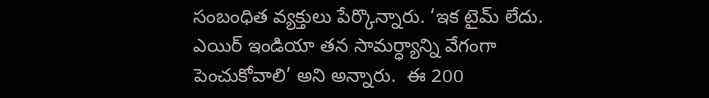సంబంధిత వ్యక్తులు పేర్కొన్నారు. ‘ఇక టైమ్‌‌ లేదు. ఎయిర్‌‌‌‌ ఇండియా తన సామర్ధ్యాన్ని వేగంగా పెంచుకోవాలి’ అని అన్నారు.  ఈ 200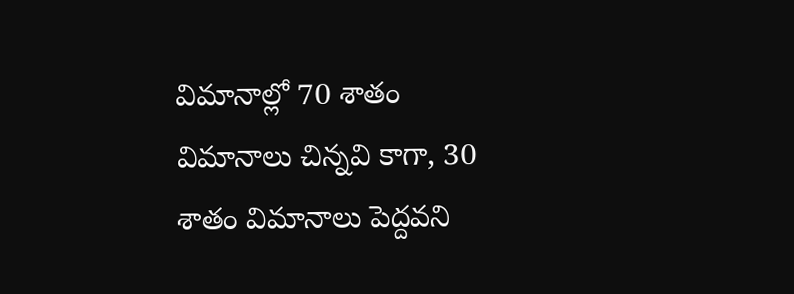విమానాల్లో 70 శాతం విమానాలు చిన్నవి కాగా, 30 శాతం విమానాలు పెద్దవని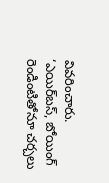వివరించారు. ‘ఎయిర్‌‌‌‌బస్‌‌, బోయింగ్‌‌ రెండింటితోనూ చర్చలు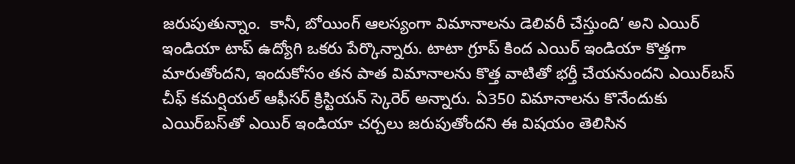జరుపుతున్నాం.  కానీ, బోయింగ్ ఆలస్యంగా విమానాలను డెలివరీ చేస్తుంది’ అని ఎయిర్‌‌‌‌ ఇండియా టాప్ ఉద్యోగి ఒకరు పేర్కొన్నారు. టాటా గ్రూప్‌‌ కింద ఎయిర్ ఇండియా కొత్తగా మారుతోందని, ఇందుకోసం తన పాత విమానాలను కొత్త వాటితో భర్తీ చేయనుందని ఎయిర్‌‌‌‌బస్‌‌ చీఫ్ కమర్షియల్ ఆఫీసర్‌‌‌‌ క్రిస్టియన్ స్కెరెర్‌‌‌‌ అన్నారు. ఏ350 విమానాలను కొనేందుకు ఎయిర్‌‌‌‌బస్‌‌తో ఎయిర్‌‌‌‌ ఇండియా చర్చలు జరుపుతోందని ఈ విషయం తెలిసిన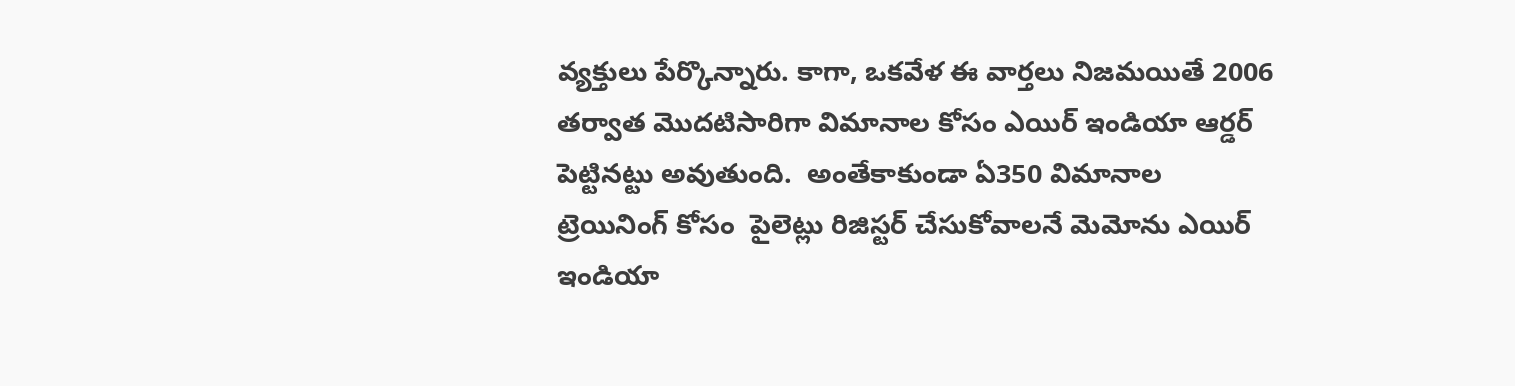వ్యక్తులు పేర్కొన్నారు. కాగా, ఒకవేళ ఈ వార్తలు నిజమయితే 2006 తర్వాత మొదటిసారిగా విమానాల కోసం ఎయిర్‌‌‌‌ ఇండియా ఆర్డర్ పెట్టినట్టు అవుతుంది.  అంతేకాకుండా ఏ350 విమానాల ట్రెయినింగ్‌‌ కోసం  పైలెట్లు రిజిస్టర్ చేసుకోవాలనే మెమోను ఎయిర్‌‌‌‌ ఇండియా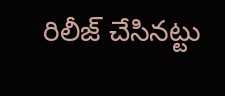రిలీజ్ చేసినట్టు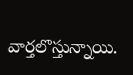వార్తలొస్తున్నాయి.